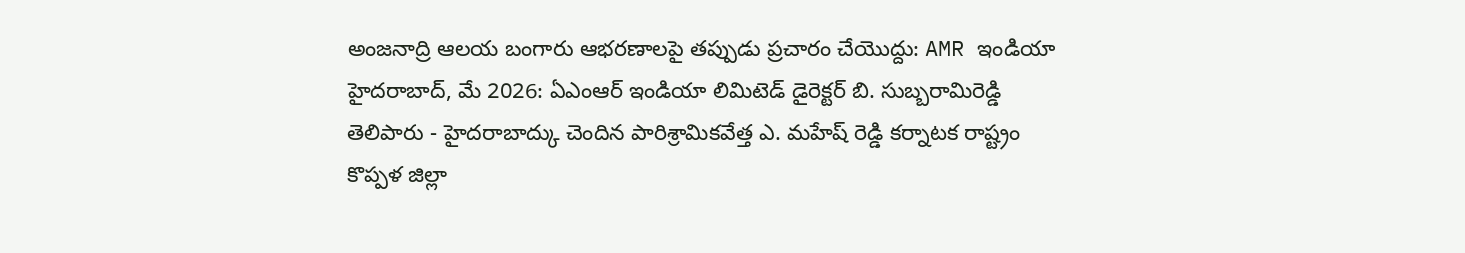అంజనాద్రి ఆలయ బంగారు ఆభరణాలపై తప్పుడు ప్రచారం చేయొద్దు: AMR ఇండియా
హైదరాబాద్, మే 2026: ఏఎంఆర్ ఇండియా లిమిటెడ్ డైరెక్టర్ బి. సుబ్బరామిరెడ్డి తెలిపారు - హైదరాబాద్కు చెందిన పారిశ్రామికవేత్త ఎ. మహేష్ రెడ్డి కర్నాటక రాష్ట్రం కొప్పళ జిల్లా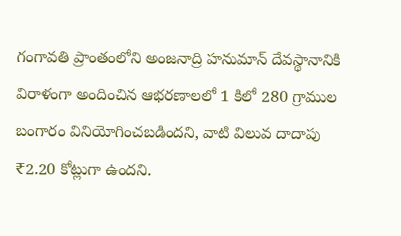గంగావతి ప్రాంతంలోని అంజనాద్రి హనుమాన్ దేవస్థానానికి విరాళంగా అందించిన ఆభరణాలలో 1 కిలో 280 గ్రాముల బంగారం వినియోగించబడిందని, వాటి విలువ దాదాపు ₹2.20 కోట్లుగా ఉందని.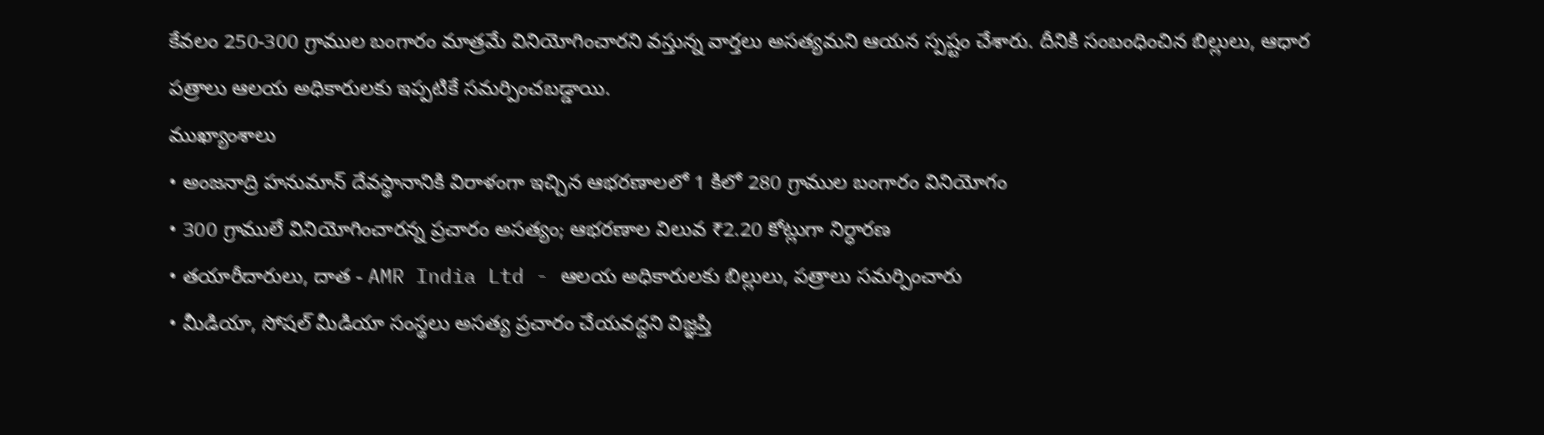కేవలం 250-300 గ్రాముల బంగారం మాత్రమే వినియోగించారని వస్తున్న వార్తలు అసత్యమని ఆయన స్పష్టం చేశారు. దీనికి సంబంధించిన బిల్లులు, ఆధార పత్రాలు ఆలయ అధికారులకు ఇప్పటికే సమర్పించబడ్డాయి.
ముఖ్యాంశాలు
• అంజనాద్రి హనుమాన్ దేవస్థానానికి విరాళంగా ఇచ్చిన ఆభరణాలలో 1 కిలో 280 గ్రాముల బంగారం వినియోగం
• 300 గ్రాములే వినియోగించారన్న ప్రచారం అసత్యం; ఆభరణాల విలువ ₹2.20 కోట్లుగా నిర్ధారణ
• తయారీదారులు, దాత - AMR India Ltd - ఆలయ అధికారులకు బిల్లులు, పత్రాలు సమర్పించారు
• మీడియా, సోషల్ మీడియా సంస్థలు అసత్య ప్రచారం చేయవద్దని విజ్ఞప్తి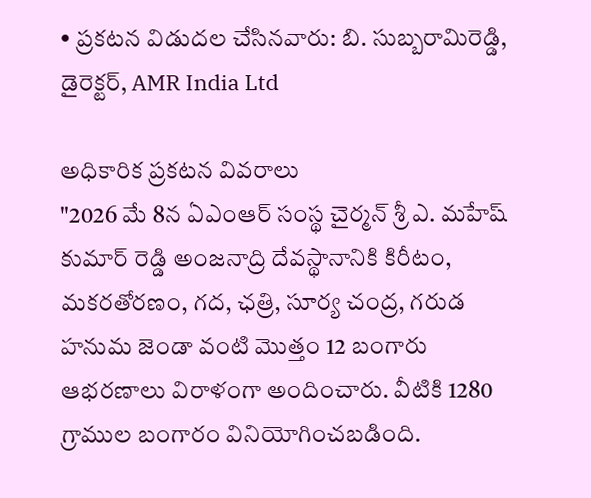• ప్రకటన విడుదల చేసినవారు: బి. సుబ్బరామిరెడ్డి, డైరెక్టర్, AMR India Ltd

అధికారిక ప్రకటన వివరాలు
"2026 మే 8న ఏఎంఆర్ సంస్థ చైర్మన్ శ్రీ ఎ. మహేష్ కుమార్ రెడ్డి అంజనాద్రి దేవస్థానానికి కిరీటం, మకరతోరణం, గద, ఛత్రి, సూర్య చంద్ర, గరుడ హనుమ జెండా వంటి మొత్తం 12 బంగారు ఆభరణాలు విరాళంగా అందించారు. వీటికి 1280 గ్రాముల బంగారం వినియోగించబడింది.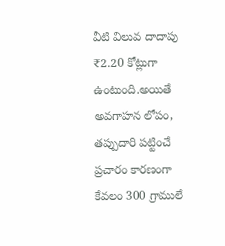వీటి విలువ దాదాపు ₹2.20 కోట్లుగా ఉంటుంది.అయితే అవగాహన లోపం, తప్పుదారి పట్టించే ప్రచారం కారణంగా కేవలం 300 గ్రాములే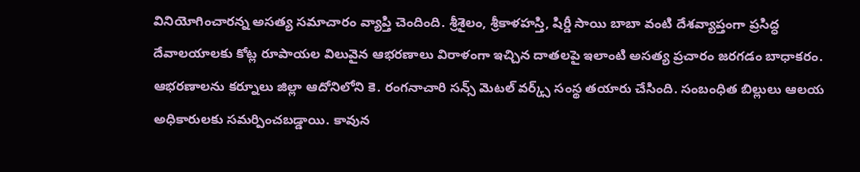వినియోగించారన్న అసత్య సమాచారం వ్యాప్తి చెందింది. శ్రీశైలం, శ్రీకాళహస్తి, షిర్డీ సాయి బాబా వంటి దేశవ్యాప్తంగా ప్రసిద్ధ దేవాలయాలకు కోట్ల రూపాయల విలువైన ఆభరణాలు విరాళంగా ఇచ్చిన దాతలపై ఇలాంటి అసత్య ప్రచారం జరగడం బాధాకరం.
ఆభరణాలను కర్నూలు జిల్లా ఆదోనిలోని కె. రంగనాచారి సన్స్ మెటల్ వర్క్స్ సంస్థ తయారు చేసింది. సంబంధిత బిల్లులు ఆలయ అధికారులకు సమర్పించబడ్డాయి. కావున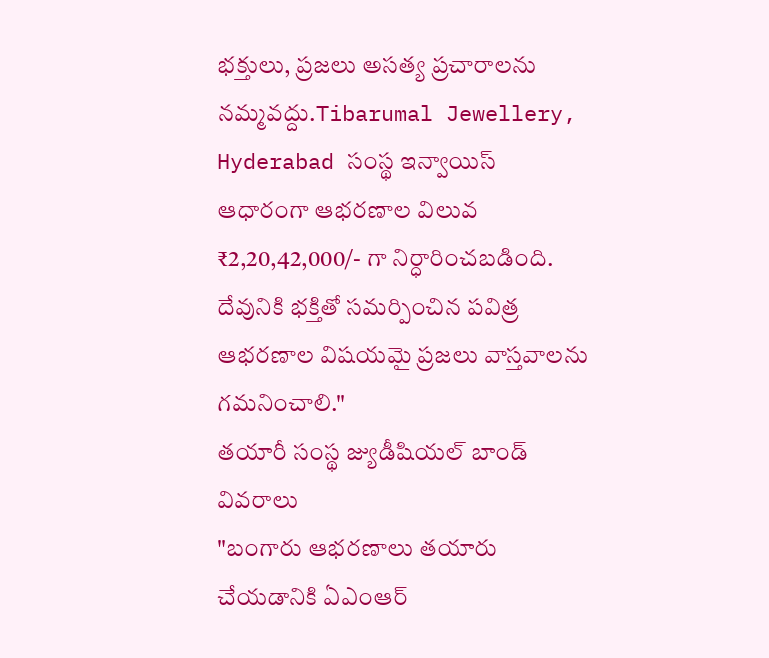భక్తులు, ప్రజలు అసత్య ప్రచారాలను నమ్మవద్దు.Tibarumal Jewellery, Hyderabad సంస్థ ఇన్వాయిస్ ఆధారంగా ఆభరణాల విలువ ₹2,20,42,000/- గా నిర్ధారించబడింది. దేవునికి భక్తితో సమర్పించిన పవిత్ర ఆభరణాల విషయమై ప్రజలు వాస్తవాలను గమనించాలి."
తయారీ సంస్థ జ్యుడీషియల్ బాండ్ వివరాలు
"బంగారు ఆభరణాలు తయారు చేయడానికి ఏఎంఆర్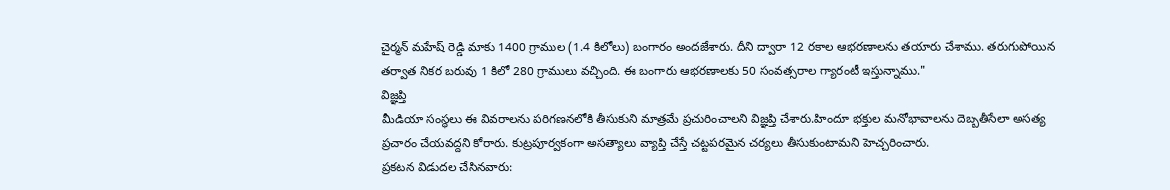చైర్మన్ మహేష్ రెడ్డి మాకు 1400 గ్రాముల (1.4 కిలోలు) బంగారం అందజేశారు. దీని ద్వారా 12 రకాల ఆభరణాలను తయారు చేశాము. తరుగుపోయిన తర్వాత నికర బరువు 1 కిలో 280 గ్రాములు వచ్చింది. ఈ బంగారు ఆభరణాలకు 50 సంవత్సరాల గ్యారంటీ ఇస్తున్నాము."
విజ్ఞప్తి
మీడియా సంస్థలు ఈ వివరాలను పరిగణనలోకి తీసుకుని మాత్రమే ప్రచురించాలని విజ్ఞప్తి చేశారు.హిందూ భక్తుల మనోభావాలను దెబ్బతీసేలా అసత్య ప్రచారం చేయవద్దని కోరారు. కుట్రపూర్వకంగా అసత్యాలు వ్యాప్తి చేస్తే చట్టపరమైన చర్యలు తీసుకుంటామని హెచ్చరించారు.
ప్రకటన విడుదల చేసినవారు: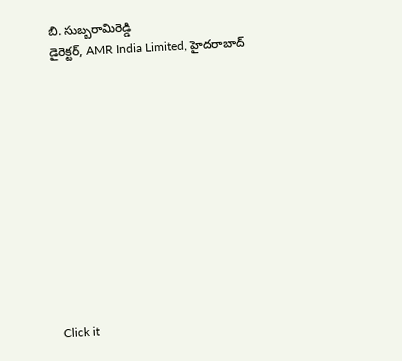బి. సుబ్బరామిరెడ్డి
డైరెక్టర్, AMR India Limited, హైదరాబాద్












Click it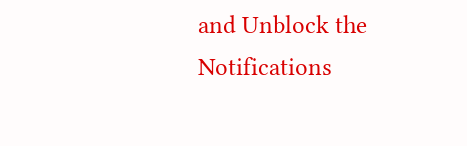and Unblock the Notifications